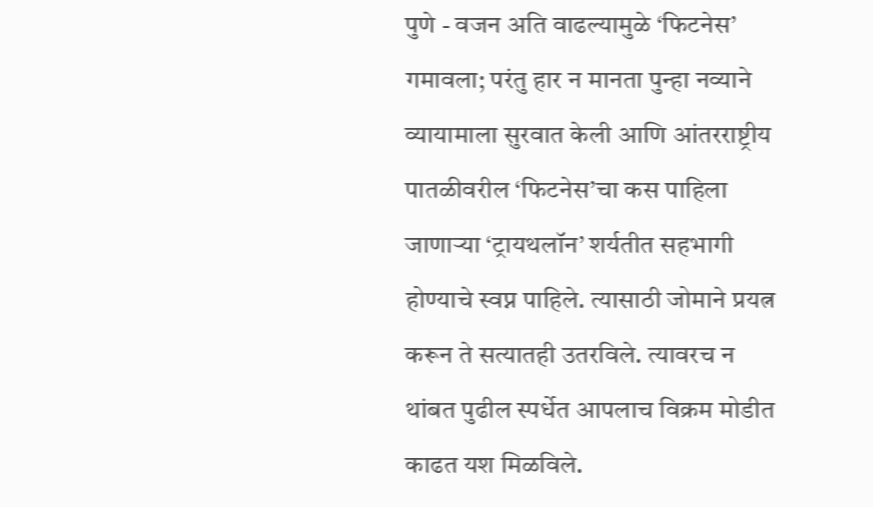पुणे - वजन अति वाढल्यामुळे ‘फिटनेस’ गमावला; परंतु हार न मानता पुन्हा नव्याने व्यायामाला सुरवात केली आणि आंतरराष्ट्रीय पातळीवरील ‘फिटनेस’चा कस पाहिला जाणाऱ्या ‘ट्रायथलॉन’ शर्यतीत सहभागी होण्याचे स्वप्न पाहिले. त्यासाठी जोमाने प्रयत्न करून ते सत्यातही उतरविले. त्यावरच न थांबत पुढील स्पर्धेत आपलाच विक्रम मोडीत काढत यश मिळविले.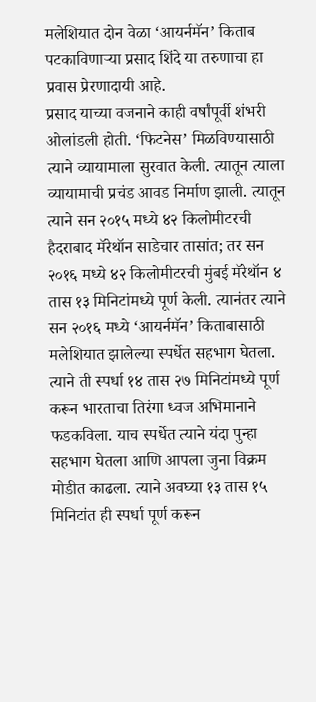मलेशियात दोन वेळा ‘आयर्नमॅन’ किताब पटकाविणाऱ्या प्रसाद शिंदे या तरुणाचा हा प्रवास प्रेरणादायी आहे.
प्रसाद याच्या वजनाने काही वर्षांपूर्वी शंभरी ओलांडली होती. ‘फिटनेस’ मिळविण्यासाठी त्याने व्यायामाला सुरवात केली. त्यातून त्याला व्यायामाची प्रचंड आवड निर्माण झाली. त्यातून त्याने सन २०१५ मध्ये ४२ किलोमीटरची हैदराबाद मॅरेथॉन साडेचार तासांत; तर सन २०१६ मध्ये ४२ किलोमीटरची मुंबई मॅरेथॉन ४ तास १३ मिनिटांमध्ये पूर्ण केली. त्यानंतर त्याने सन २०१६ मध्ये ‘आयर्नमॅन’ किताबासाठी मलेशियात झालेल्या स्पर्धेत सहभाग घेतला. त्याने ती स्पर्धा १४ तास २७ मिनिटांमध्ये पूर्ण करून भारताचा तिरंगा ध्वज अभिमानाने फडकविला. याच स्पर्धेत त्याने यंदा पुन्हा सहभाग घेतला आणि आपला जुना विक्रम मोडीत काढला. त्याने अवघ्या १३ तास १५ मिनिटांत ही स्पर्धा पूर्ण करून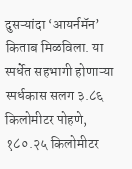दुसऱ्यांदा ‘आयर्नमॅन’ किताब मिळविला. या स्पर्धेत सहभागी होणाऱ्या स्पर्धकास सलग ३.८६ किलोमीटर पोहणे, १८०.२५ किलोमीटर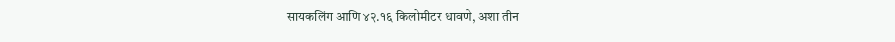सायकलिंग आणि ४२.१६ किलोमीटर धावणे, अशा तीन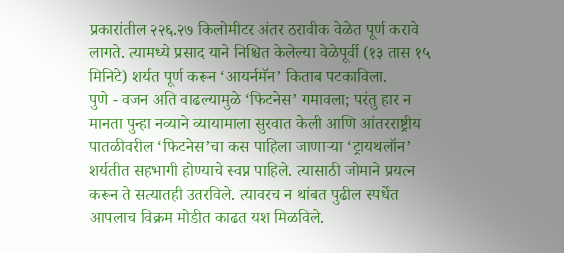प्रकारांतील २२६.२७ किलोमीटर अंतर ठरावीक वेळेत पूर्ण करावे लागते. त्यामध्ये प्रसाद याने निश्चित केलेल्या वेळेपूर्वी (१३ तास १५ मिनिटे) शर्यत पूर्ण करून ‘आयर्नमॅन’ किताब पटकाविला.
पुणे - वजन अति वाढल्यामुळे ‘फिटनेस’ गमावला; परंतु हार न मानता पुन्हा नव्याने व्यायामाला सुरवात केली आणि आंतरराष्ट्रीय पातळीवरील ‘फिटनेस’चा कस पाहिला जाणाऱ्या ‘ट्रायथलॉन’ शर्यतीत सहभागी होण्याचे स्वप्न पाहिले. त्यासाठी जोमाने प्रयत्न करून ते सत्यातही उतरविले. त्यावरच न थांबत पुढील स्पर्धेत आपलाच विक्रम मोडीत काढत यश मिळविले.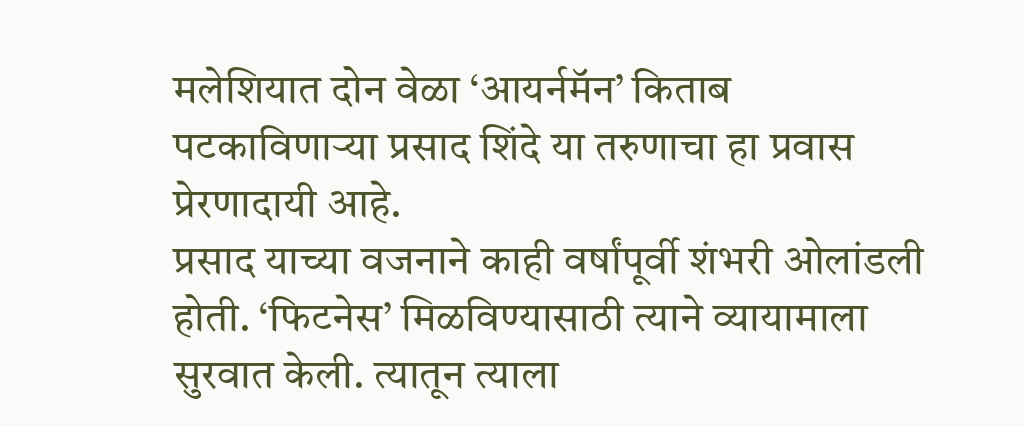मलेशियात दोन वेळा ‘आयर्नमॅन’ किताब पटकाविणाऱ्या प्रसाद शिंदे या तरुणाचा हा प्रवास प्रेरणादायी आहे.
प्रसाद याच्या वजनाने काही वर्षांपूर्वी शंभरी ओलांडली होती. ‘फिटनेस’ मिळविण्यासाठी त्याने व्यायामाला सुरवात केली. त्यातून त्याला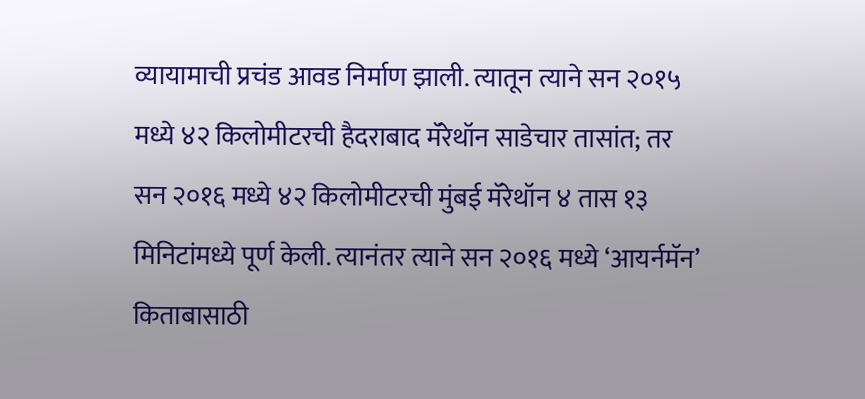व्यायामाची प्रचंड आवड निर्माण झाली. त्यातून त्याने सन २०१५ मध्ये ४२ किलोमीटरची हैदराबाद मॅरेथॉन साडेचार तासांत; तर सन २०१६ मध्ये ४२ किलोमीटरची मुंबई मॅरेथॉन ४ तास १३ मिनिटांमध्ये पूर्ण केली. त्यानंतर त्याने सन २०१६ मध्ये ‘आयर्नमॅन’ किताबासाठी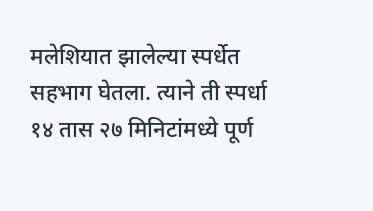मलेशियात झालेल्या स्पर्धेत सहभाग घेतला. त्याने ती स्पर्धा १४ तास २७ मिनिटांमध्ये पूर्ण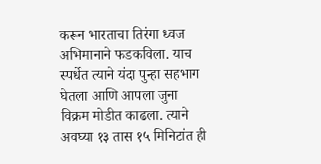करून भारताचा तिरंगा ध्वज अभिमानाने फडकविला. याच स्पर्धेत त्याने यंदा पुन्हा सहभाग घेतला आणि आपला जुना विक्रम मोडीत काढला. त्याने अवघ्या १३ तास १५ मिनिटांत ही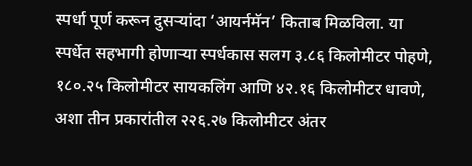स्पर्धा पूर्ण करून दुसऱ्यांदा ‘आयर्नमॅन’ किताब मिळविला. या स्पर्धेत सहभागी होणाऱ्या स्पर्धकास सलग ३.८६ किलोमीटर पोहणे, १८०.२५ किलोमीटर सायकलिंग आणि ४२.१६ किलोमीटर धावणे, अशा तीन प्रकारांतील २२६.२७ किलोमीटर अंतर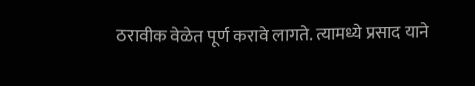ठरावीक वेळेत पूर्ण करावे लागते. त्यामध्ये प्रसाद याने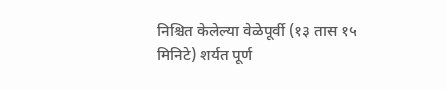निश्चित केलेल्या वेळेपूर्वी (१३ तास १५ मिनिटे) शर्यत पूर्ण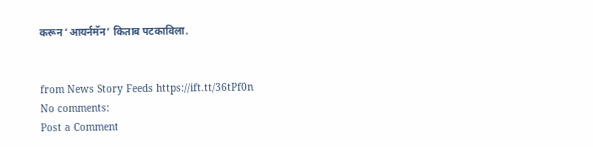करून ‘आयर्नमॅन’ किताब पटकाविला.


from News Story Feeds https://ift.tt/36tPf0n
No comments:
Post a Comment